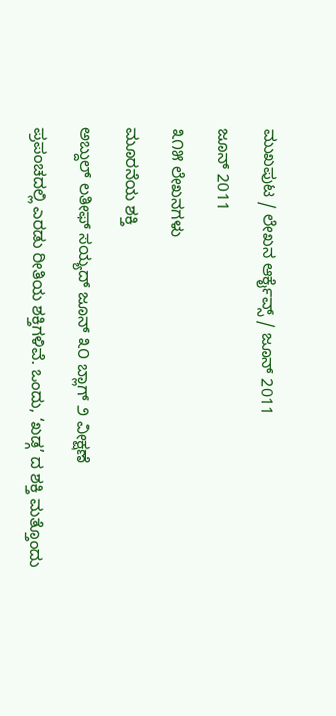ಮುಖಪುಟ / ಲೇಖನ ಆರ್ಕೈವ್ಸ್ / ಜೂನ್ 2011

ಜೂನ್ 2011

೩೧೫ ಲೇಖನಗಳು

ಮೂರನೆಯ ಶಕ್ತಿ

ಅಬ್ದುಲ್ ಲತೀಫ್ ಸಯ್ಯದ್ ಜೂನ್ ೩೦ ಬ್ಲಾಗ್ ೨ ವೀಕ್ಷಣೆ

ಪ್ರಪಂಚದಲ್ಲಿ ಎರಡು ರೀತಿಯ ಶಕ್ತಿಗಳಿವೆ. ಒಂದು, ‘ಖಡ್ಗ’ ದ ಶಕ್ತಿ ಮತ್ತೊಂದು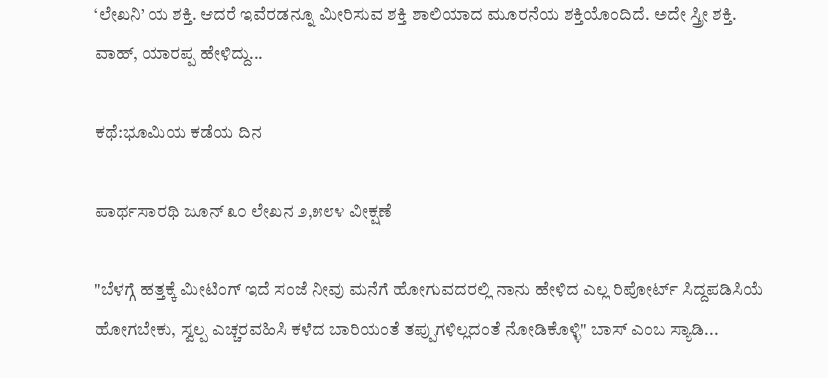‘ಲೇಖನಿ’ ಯ ಶಕ್ತಿ. ಆದರೆ ಇವೆರಡನ್ನೂ ಮೀರಿಸುವ ಶಕ್ತಿ ಶಾಲಿಯಾದ ಮೂರನೆಯ ಶಕ್ತಿಯೊಂದಿದೆ. ಅದೇ ಸ್ತ್ರೀ ಶಕ್ತಿ. ವಾಹ್, ಯಾರಪ್ಪ ಹೇಳಿದ್ದು...

ಕಥೆ:ಭೂಮಿಯ ಕಡೆಯ ದಿನ

ಪಾರ್ಥಸಾರಥಿ ಜೂನ್ ೩೦ ಲೇಖನ ೨,೫೮೪ ವೀಕ್ಷಣೆ

"ಬೆಳಗ್ಗೆ ಹತ್ತಕ್ಕೆ ಮೀಟಿಂಗ್ ಇದೆ ಸಂಜೆ ನೀವು ಮನೆಗೆ ಹೋಗುವದರಲ್ಲಿ ನಾನು ಹೇಳಿದ ಎಲ್ಲ ರಿಪೋರ್ಟ್ ಸಿದ್ದಪಡಿಸಿಯೆ ಹೋಗಬೇಕು, ಸ್ವಲ್ಪ ಎಚ್ಚರವಹಿಸಿ ಕಳೆದ ಬಾರಿಯಂತೆ ತಪ್ಪುಗಳಿಲ್ಲದಂತೆ ನೋಡಿಕೊಳ್ಳಿ" ಬಾಸ್ ಎಂಬ ಸ್ಯಾಡಿ...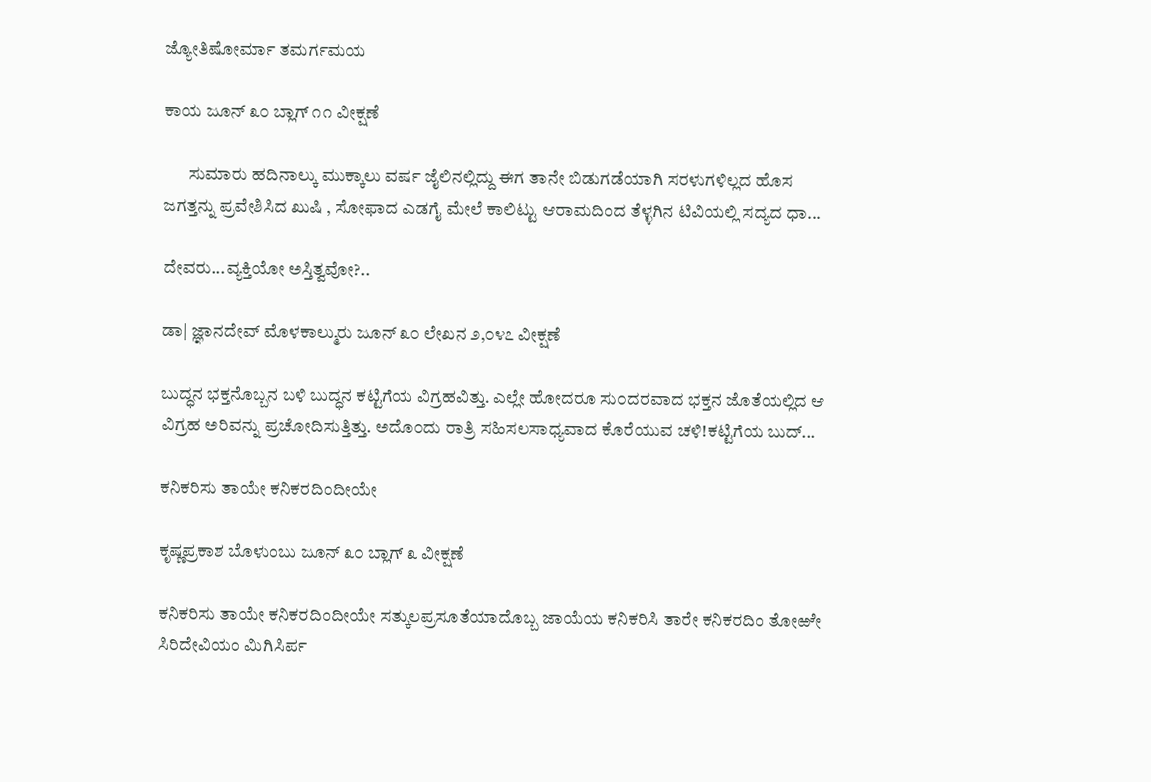ಜ್ಯೋತಿಷೋರ್ಮಾ ತಮರ್ಗಮಯ

ಕಾಯ ಜೂನ್ ೩೦ ಬ್ಲಾಗ್ ೧೧ ವೀಕ್ಷಣೆ

       ಸುಮಾರು ಹದಿನಾಲ್ಕು ಮುಕ್ಕಾಲು ವರ್ಷ ಜೈಲಿನಲ್ಲಿದ್ದು ಈಗ ತಾನೇ ಬಿಡುಗಡೆಯಾಗಿ ಸರಳುಗಳಿಲ್ಲದ ಹೊಸ ಜಗತ್ತನ್ನು ಪ್ರವೇಶಿಸಿದ ಖುಷಿ , ಸೋಫಾದ ಎಡಗೈ ಮೇಲೆ ಕಾಲಿಟ್ಟು ಆರಾಮದಿಂದ ತೆಳ್ಳಗಿನ ಟಿವಿಯಲ್ಲಿ ಸದ್ಯದ ಧಾ...

ದೇವರು...ವ್ಯಕ್ತಿಯೋ ಅಸ್ತಿತ್ವವೋ?..

ಡಾ| ಜ್ಞಾನದೇವ್ ಮೊಳಕಾಲ್ಮುರು ಜೂನ್ ೩೦ ಲೇಖನ ೨,೦೪೭ ವೀಕ್ಷಣೆ

ಬುದ್ಧನ ಭಕ್ತನೊಬ್ಬನ ಬಳಿ ಬುದ್ಧನ ಕಟ್ಟಿಗೆಯ ವಿಗ್ರಹವಿತ್ತು. ಎಲ್ಲೇ ಹೋದರೂ ಸು೦ದರವಾದ ಭಕ್ತನ ಜೊತೆಯಲ್ಲಿದ ಆ ವಿಗ್ರಹ ಅರಿವನ್ನು ಪ್ರಚೋದಿಸುತ್ತಿತ್ತು. ಅದೊ೦ದು ರಾತ್ರಿ ಸಹಿಸಲಸಾಧ್ಯವಾದ ಕೊರೆಯುವ ಚಳಿ!ಕಟ್ಟಿಗೆಯ ಬುದ್...

ಕನಿಕರಿಸು ತಾಯೇ ಕನಿಕರದಿಂದೀಯೇ

ಕೃಷ್ಣಪ್ರಕಾಶ ಬೊಳುಂಬು ಜೂನ್ ೩೦ ಬ್ಲಾಗ್ ೩ ವೀಕ್ಷಣೆ

ಕನಿಕರಿಸು ತಾಯೇ ಕನಿಕರದಿಂದೀಯೇ ಸತ್ಕುಲಪ್ರಸೂತೆಯಾದೊಬ್ಬ ಜಾಯೆಯ ಕನಿಕರಿಸಿ ತಾರೇ ಕನಿಕರದಿಂ ತೋಱೇ ಸಿರಿದೇವಿಯಂ ಮಿಗಿಸಿರ್ಪ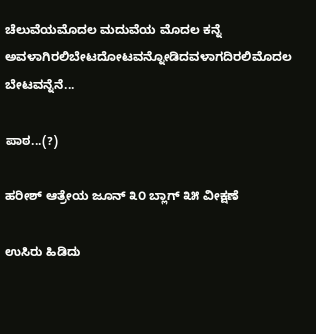ಚೆಲುವೆಯಮೊದಲ ಮದುವೆಯ ಮೊದಲ ಕನ್ನೆ ಅವಳಾಗಿರಲಿಬೇಟದೋಟವನ್ನೋಡಿದವಳಾಗದಿರಲಿಮೊದಲ ಬೇಟವನ್ನೆನೆ...

ಪಾಠ...(?)

ಹರೀಶ್ ಆತ್ರೇಯ ಜೂನ್ ೩೦ ಬ್ಲಾಗ್ ೩೫ ವೀಕ್ಷಣೆ

ಉಸಿರು ಹಿಡಿದು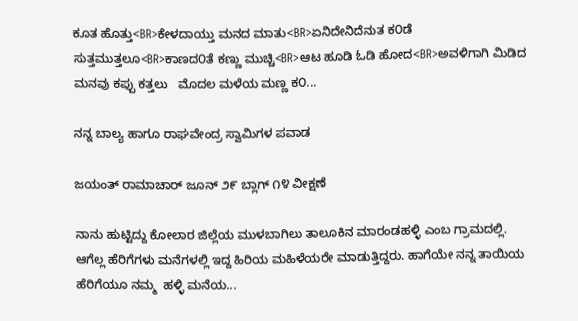ಕೂತ ಹೊತ್ತು<BR>ಕೇಳದಾಯ್ತು ಮನದ ಮಾತು<BR>ಏನಿದೇನಿದೆನುತ ಕ೦ಡೆ ಸುತ್ತಮುತ್ತಲೂ<BR>ಕಾಣದ೦ತೆ ಕಣ್ಣು ಮುಚ್ಚಿ<BR>ಆಟ ಹೂಡಿ ಓಡಿ ಹೋದ<BR>ಅವಳಿಗಾಗಿ ಮಿಡಿದ ಮನವು ಕಪ್ಪು ಕತ್ತಲು   ಮೊದಲ ಮಳೆಯ ಮಣ್ಣ ಕ೦...

ನನ್ನ ಬಾಲ್ಯ ಹಾಗೂ ರಾಘವೇಂದ್ರ ಸ್ವಾಮಿಗಳ ಪವಾಡ

ಜಯಂತ್ ರಾಮಾಚಾರ್ ಜೂನ್ ೨೯ ಬ್ಲಾಗ್ ೧೪ ವೀಕ್ಷಣೆ

ನಾನು ಹುಟ್ಟಿದ್ದು ಕೋಲಾರ ಜಿಲ್ಲೆಯ ಮುಳಬಾಗಿಲು ತಾಲೂಕಿನ ಮಾರಂಡಹಳ್ಳಿ ಎಂಬ ಗ್ರಾಮದಲ್ಲಿ. ಆಗೆಲ್ಲ ಹೆರಿಗೆಗಳು ಮನೆಗಳಲ್ಲಿ ಇದ್ದ ಹಿರಿಯ ಮಹಿಳೆಯರೇ ಮಾಡುತ್ತಿದ್ದರು. ಹಾಗೆಯೇ ನನ್ನ ತಾಯಿಯ ಹೆರಿಗೆಯೂ ನಮ್ಮ  ಹಳ್ಳಿ ಮನೆಯ...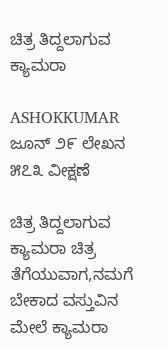ಚಿತ್ರ ತಿದ್ದಲಾಗುವ ಕ್ಯಾಮರಾ

ASHOKKUMAR ಜೂನ್ ೨೯ ಲೇಖನ ೫೭೩ ವೀಕ್ಷಣೆ

ಚಿತ್ರ ತಿದ್ದಲಾಗುವ ಕ್ಯಾಮರಾ ಚಿತ್ರ ತೆಗೆಯುವಾಗ,ನಮಗೆ ಬೇಕಾದ ವಸ್ತುವಿನ ಮೇಲೆ ಕ್ಯಾಮರಾ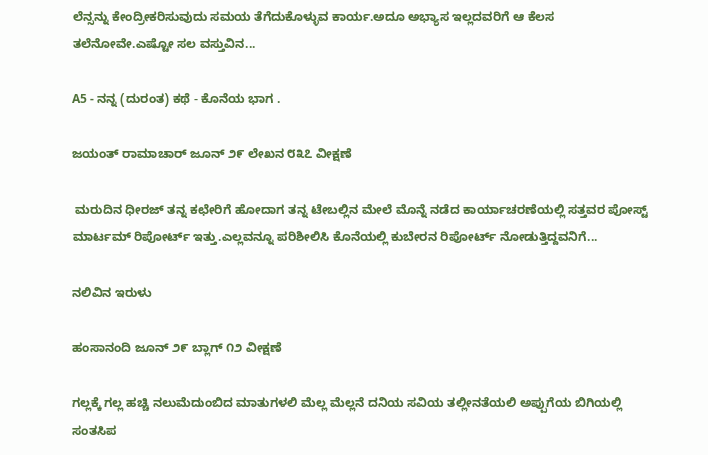ಲೆನ್ಸನ್ನು ಕೇಂದ್ರೀಕರಿಸುವುದು ಸಮಯ ತೆಗೆದುಕೊಳ್ಳುವ ಕಾರ್ಯ.ಅದೂ ಅಭ್ಯಾಸ ಇಲ್ಲದವರಿಗೆ ಆ ಕೆಲಸ ತಲೆನೋವೇ.ಎಷ್ಟೋ ಸಲ ವಸ್ತುವಿನ...

A5 - ನನ್ನ (ದುರಂತ) ಕಥೆ - ಕೊನೆಯ ಭಾಗ .

ಜಯಂತ್ ರಾಮಾಚಾರ್ ಜೂನ್ ೨೯ ಲೇಖನ ೮೩೭ ವೀಕ್ಷಣೆ

 ಮರುದಿನ ಧೀರಜ್ ತನ್ನ ಕಛೇರಿಗೆ ಹೋದಾಗ ತನ್ನ ಟೇಬಲ್ಲಿನ ಮೇಲೆ ಮೊನ್ನೆ ನಡೆದ ಕಾರ್ಯಾಚರಣೆಯಲ್ಲಿ ಸತ್ತವರ ಪೋಸ್ಟ್ ಮಾರ್ಟಮ್ ರಿಪೋರ್ಟ್ ಇತ್ತು.ಎಲ್ಲವನ್ನೂ ಪರಿಶೀಲಿಸಿ ಕೊನೆಯಲ್ಲಿ ಕುಬೇರನ ರಿಪೋರ್ಟ್ ನೋಡುತ್ತಿದ್ದವನಿಗೆ...

ನಲಿವಿನ ಇರುಳು

ಹಂಸಾನಂದಿ ಜೂನ್ ೨೯ ಬ್ಲಾಗ್ ೧೨ ವೀಕ್ಷಣೆ

ಗಲ್ಲಕ್ಕೆ ಗಲ್ಲ ಹಚ್ಚಿ ನಲುಮೆದುಂಬಿದ ಮಾತುಗಳಲಿ ಮೆಲ್ಲ ಮೆಲ್ಲನೆ ದನಿಯ ಸವಿಯ ತಲ್ಲೀನತೆಯಲಿ ಅಪ್ಪುಗೆಯ ಬಿಗಿಯಲ್ಲಿ ಸಂತಸಿಪ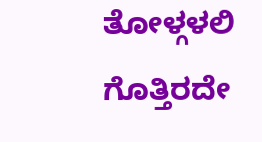ತೋಳ್ಗಳಲಿ ಗೊತ್ತಿರದೇ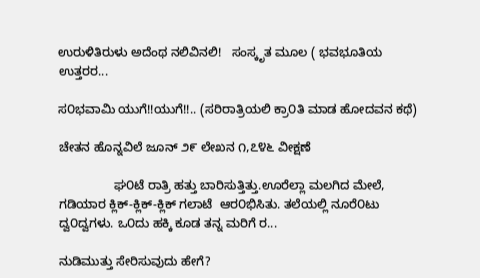ಉರುಳಿತಿರುಳು ಅದೆಂಥ ನಲಿವಿನಲಿ!   ಸಂಸ್ಕೃತ ಮೂಲ ( ಭವಭೂತಿಯ ಉತ್ತರರ...

ಸ೦ಭವಾಮಿ ಯುಗೆ!!ಯುಗೆ!!.. (ಸರಿರಾತ್ರಿಯಲಿ ಕ್ರಾ೦ತಿ ಮಾಡ ಹೋದವನ ಕಥೆ)

ಚೇತನ ಹೊನ್ನವಿಲೆ ಜೂನ್ ೨೯ ಲೇಖನ ೧,೭೪೬ ವೀಕ್ಷಣೆ

                ಘ೦ಟೆ ರಾತ್ರಿ ಹತ್ತು ಬಾರಿಸುತ್ತಿತ್ತು.ಊರೆಲ್ಲಾ ಮಲಗಿದ ಮೇಲೆ, ಗಡಿಯಾರ ಕ್ಲಿಕ್-ಕ್ಲಿಕ್-ಕ್ಲಿಕ್ ಗಲಾಟೆ  ಆರ೦ಭಿಸಿತು. ತಲೆಯಲ್ಲಿ ನೂರೆ೦ಟು ದ್ವ೦ದ್ವಗಳು. ಒ೦ದು ಹಕ್ಕಿ ಕೂಡ ತನ್ನ ಮರಿಗೆ ರ...

ನುಡಿಮುತ್ತು ಸೇರಿಸುವುದು ಹೇಗೆ?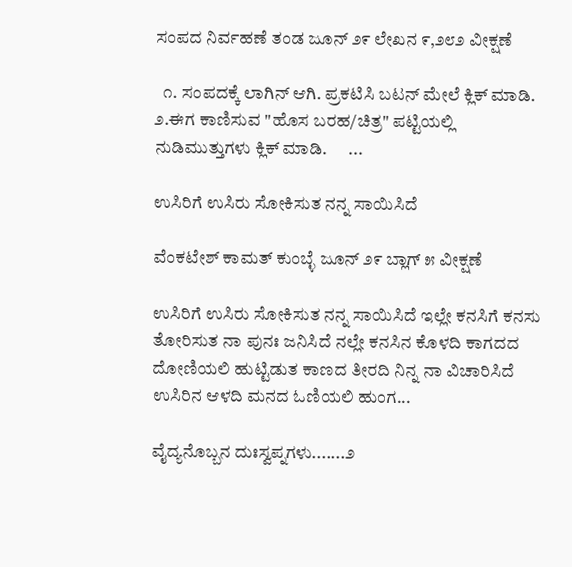ಸಂಪದ ನಿರ್ವಹಣೆ ತಂಡ ಜೂನ್ ೨೯ ಲೇಖನ ೯,೨೮೨ ವೀಕ್ಷಣೆ

  ೧. ಸಂಪದಕ್ಕೆ ಲಾಗಿನ್ ಆಗಿ. ಪ್ರಕಟಿಸಿ ಬಟನ್ ಮೇಲೆ ಕ್ಲಿಕ್ ಮಾಡಿ.                     ೨.ಈಗ ಕಾಣಿಸುವ "ಹೊಸ ಬರಹ/ಚಿತ್ರ" ಪಟ್ಟಿಯಲ್ಲಿ ನುಡಿಮುತ್ತುಗಳು ಕ್ಲಿಕ್ ಮಾಡಿ.      ...

ಉಸಿರಿಗೆ ಉಸಿರು ಸೋಕಿಸುತ ನನ್ನ ಸಾಯಿಸಿದೆ

ವೆಂಕಟೇಶ್ ಕಾಮತ್ ಕುಂಬ್ಳೆ ಜೂನ್ ೨೯ ಬ್ಲಾಗ್ ೫ ವೀಕ್ಷಣೆ

ಉಸಿರಿಗೆ ಉಸಿರು ಸೋಕಿಸುತ ನನ್ನ ಸಾಯಿಸಿದೆ ಇಲ್ಲೇ ಕನಸಿಗೆ ಕನಸು ತೋರಿಸುತ ನಾ ಪುನಃ ಜನಿಸಿದೆ ನಲ್ಲೇ ಕನಸಿನ ಕೊಳದಿ ಕಾಗದದ ದೋಣಿಯಲಿ ಹುಟ್ಟಿಡುತ ಕಾಣದ ತೀರದಿ ನಿನ್ನ ನಾ ವಿಚಾರಿಸಿದೆ ಉಸಿರಿನ ಆಳದಿ ಮನದ ಓಣಿಯಲಿ ಹುಂಗ...

ವೈದ್ಯನೊಬ್ಬನ ದುಃಸ್ವಪ್ನಗಳು.......೨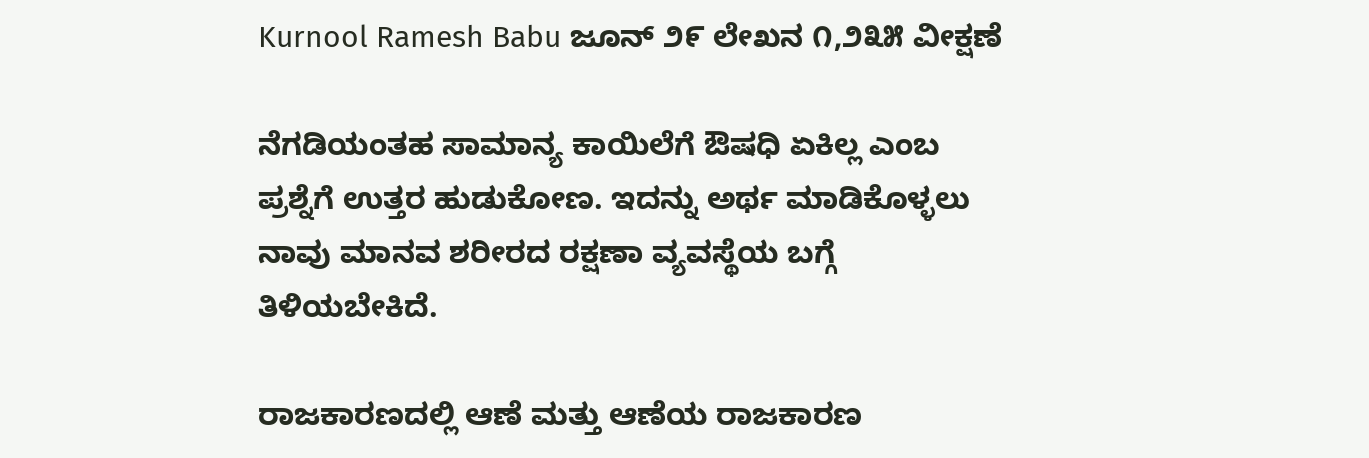Kurnool Ramesh Babu ಜೂನ್ ೨೯ ಲೇಖನ ೧,೨೩೫ ವೀಕ್ಷಣೆ

ನೆಗಡಿಯಂತಹ ಸಾಮಾನ್ಯ ಕಾಯಿಲೆಗೆ ಔಷಧಿ ಏಕಿಲ್ಲ ಎಂಬ ಪ್ರಶ್ನೆಗೆ ಉತ್ತರ ಹುಡುಕೋಣ. ಇದನ್ನು ಅರ್ಥ ಮಾಡಿಕೊಳ್ಳಲು ನಾವು ಮಾನವ ಶರೀರದ ರಕ್ಷಣಾ ವ್ಯವಸ್ಥೆಯ ಬಗ್ಗೆ ತಿಳಿಯಬೇಕಿದೆ.

ರಾಜಕಾರಣದಲ್ಲಿ ಆಣೆ ಮತ್ತು ಆಣೆಯ ರಾಜಕಾರಣ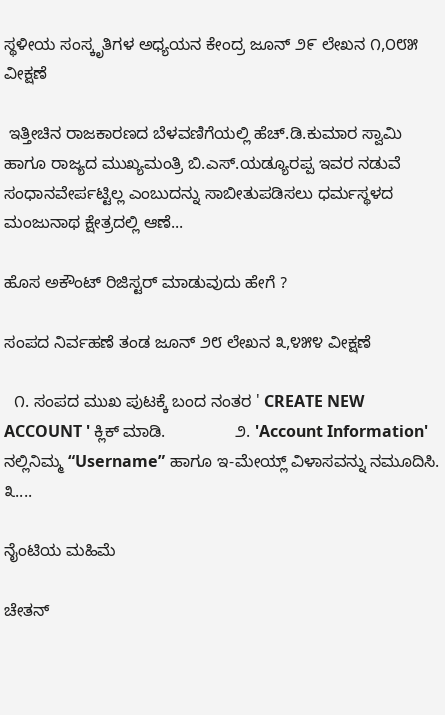ಸ್ಥಳೀಯ ಸಂಸ್ಕೃತಿಗಳ ಅಧ್ಯಯನ ಕೇಂದ್ರ ಜೂನ್ ೨೯ ಲೇಖನ ೧,೦೮೫ ವೀಕ್ಷಣೆ

 ಇತ್ತೀಚಿನ ರಾಜಕಾರಣದ ಬೆಳವಣಿಗೆಯಲ್ಲಿ ಹೆಚ್.ಡಿ.ಕುಮಾರ ಸ್ವಾಮಿ ಹಾಗೂ ರಾಜ್ಯದ ಮುಖ್ಯಮಂತ್ರಿ ಬಿ.ಎಸ್.ಯಡ್ಯೂರಪ್ಪ ಇವರ ನಡುವೆ ಸಂಧಾನವೇರ್ಪಟ್ಟಿಲ್ಲ ಎಂಬುದನ್ನು ಸಾಬೀತುಪಡಿಸಲು ಧರ್ಮಸ್ಥಳದ ಮಂಜುನಾಥ ಕ್ಷೇತ್ರದಲ್ಲಿ ಆಣೆ...

ಹೊಸ ಅಕೌಂಟ್ ರಿಜಿಸ್ಟರ್ ಮಾಡುವುದು ಹೇಗೆ ?

ಸಂಪದ ನಿರ್ವಹಣೆ ತಂಡ ಜೂನ್ ೨೮ ಲೇಖನ ೩,೪೫೪ ವೀಕ್ಷಣೆ

  ೧. ಸಂಪದ ಮುಖ ಪುಟಕ್ಕೆ ಬಂದ ನಂತರ ' CREATE NEW ACCOUNT ' ಕ್ಲಿಕ್ ಮಾಡಿ.               ೨. 'Account Information' ನಲ್ಲಿನಿಮ್ಮ “Username” ಹಾಗೂ ಇ-ಮೇಯ್ಲ್ ವಿಳಾಸವನ್ನು ನಮೂದಿಸಿ.              ೩....

ನೈಂಟಿಯ ಮಹಿಮೆ

ಚೇತನ್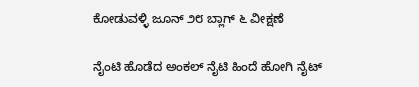ಕೋಡುವಳ್ಳಿ ಜೂನ್ ೨೮ ಬ್ಲಾಗ್ ೬ ವೀಕ್ಷಣೆ

ನೈಂಟಿ ಹೊಡೆದ ಅಂಕಲ್ ನೈಟಿ ಹಿಂದೆ ಹೋಗಿ ನೈಟ್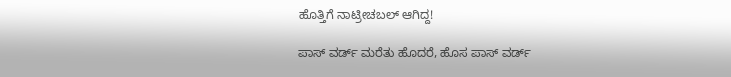ಹೊತ್ತಿಗೆ ನಾಟ್ರೀಚಬಲ್ ಆಗಿದ್ದ!

ಪಾಸ್ ವರ್ಡ್ ಮರೆತು ಹೊದರೆ, ಹೊಸ ಪಾಸ್ ವರ್ಡ್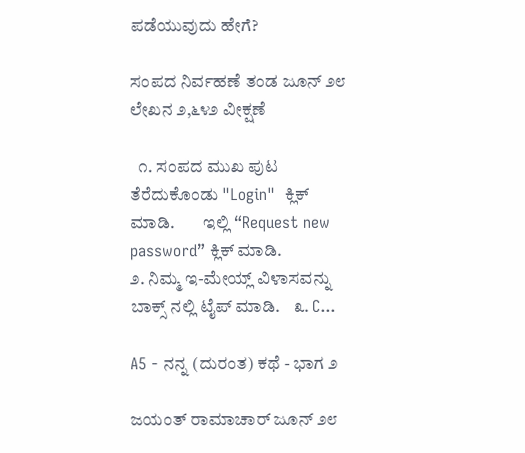ಪಡೆಯುವುದು ಹೇಗೆ?

ಸಂಪದ ನಿರ್ವಹಣೆ ತಂಡ ಜೂನ್ ೨೮ ಲೇಖನ ೨,೬೪೨ ವೀಕ್ಷಣೆ

  ೧. ಸಂಪದ ಮುಖ ಪುಟ ತೆರೆದುಕೊಂಡು "Login"  ಕ್ಲಿಕ್ ಮಾಡಿ.        ಇಲ್ಲಿ “Request new password” ಕ್ಲಿಕ್ ಮಾಡಿ.                  ೨. ನಿಮ್ಮ ಇ-ಮೇಯ್ಲ್ ವಿಳಾಸವನ್ನು ಬಾಕ್ಸ್ ನಲ್ಲಿ ಟೈಪ್ ಮಾಡಿ.    ೩. C...

A5 - ನನ್ನ (ದುರಂತ) ಕಥೆ - ಭಾಗ ೨

ಜಯಂತ್ ರಾಮಾಚಾರ್ ಜೂನ್ ೨೮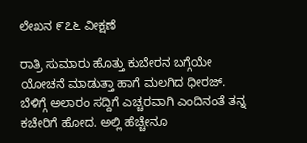ಲೇಖನ ೯೭೬ ವೀಕ್ಷಣೆ

ರಾತ್ರಿ ಸುಮಾರು ಹೊತ್ತು ಕುಬೇರನ ಬಗ್ಗೆಯೇ ಯೋಚನೆ ಮಾಡುತ್ತಾ ಹಾಗೆ ಮಲಗಿದ ಧೀರಜ್. ಬೆಳಿಗ್ಗೆ ಅಲಾರಂ ಸದ್ದಿಗೆ ಎಚ್ಚರವಾಗಿ ಎಂದಿನಂತೆ ತನ್ನ ಕಚೇರಿಗೆ ಹೋದ. ಅಲ್ಲಿ ಹೆಚ್ಚೇನೂ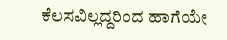ಕೆಲಸವಿಲ್ಲದ್ದರಿಂದ ಹಾಗೆಯೇ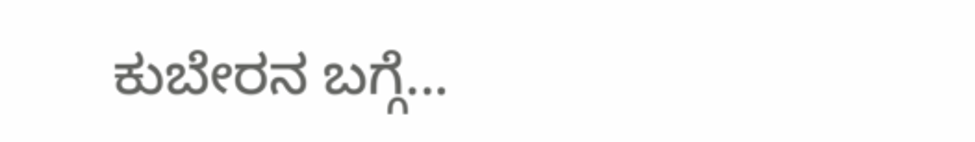ಕುಬೇರನ ಬಗ್ಗೆ...